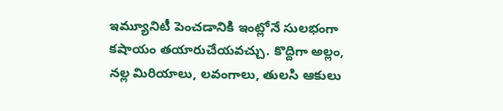ఇమ్యూనిటీ పెంచడానికి ఇంట్లోనే సులభంగా కషాయం తయారుచేయవచ్చు. కొద్దిగా అల్లం, నల్ల మిరియాలు, లవంగాలు, తులసి ఆకులు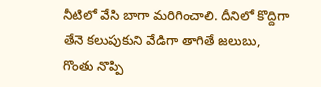నీటిలో వేసి బాగా మరిగించాలి. దీనిలో కొద్దిగా తేనె కలుపుకుని వేడిగా తాగితే జలుబు, గొంతు నొప్పి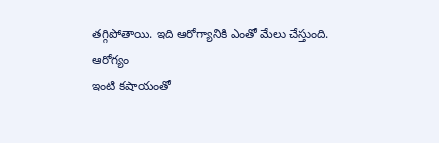తగ్గిపోతాయి. ఇది ఆరోగ్యానికి ఎంతో మేలు చేస్తుంది.
ఆరోగ్యం
ఇంటి కషాయంతో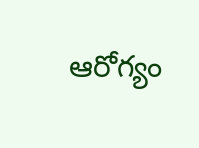ఆరోగ్యం